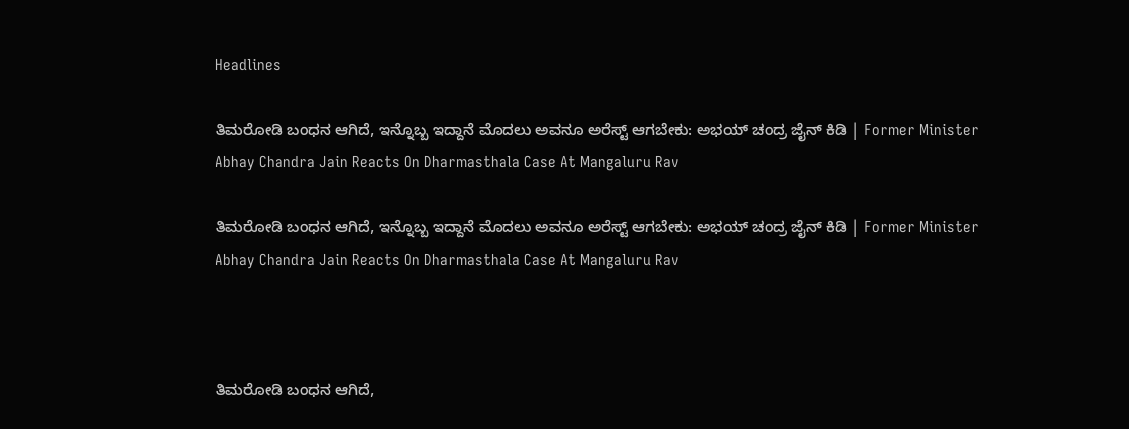Headlines

ತಿಮರೋಡಿ ಬಂಧನ ಆಗಿದೆ, ಇನ್ನೊಬ್ಬ ಇದ್ದಾನೆ ಮೊದಲು ಅವನೂ ಅರೆಸ್ಟ್ ಆಗಬೇಕು: ಅಭಯ್ ಚಂದ್ರ ಜೈನ್ ಕಿಡಿ | Former Minister Abhay Chandra Jain Reacts On Dharmasthala Case At Mangaluru Rav

ತಿಮರೋಡಿ ಬಂಧನ ಆಗಿದೆ, ಇನ್ನೊಬ್ಬ ಇದ್ದಾನೆ ಮೊದಲು ಅವನೂ ಅರೆಸ್ಟ್ ಆಗಬೇಕು: ಅಭಯ್ ಚಂದ್ರ ಜೈನ್ ಕಿಡಿ | Former Minister Abhay Chandra Jain Reacts On Dharmasthala Case At Mangaluru Rav



ತಿಮರೋಡಿ ಬಂಧನ ಆಗಿದೆ,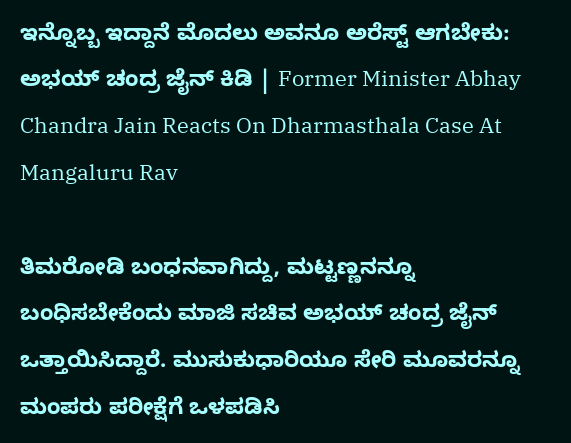ಇನ್ನೊಬ್ಬ ಇದ್ದಾನೆ ಮೊದಲು ಅವನೂ ಅರೆಸ್ಟ್ ಆಗಬೇಕು: ಅಭಯ್ ಚಂದ್ರ ಜೈನ್ ಕಿಡಿ | Former Minister Abhay Chandra Jain Reacts On Dharmasthala Case At Mangaluru Rav

ತಿಮರೋಡಿ ಬಂಧನವಾಗಿದ್ದು, ಮಟ್ಟಣ್ಣನನ್ನೂ ಬಂಧಿಸಬೇಕೆಂದು ಮಾಜಿ ಸಚಿವ ಅಭಯ್ ಚಂದ್ರ ಜೈನ್ ಒತ್ತಾಯಿಸಿದ್ದಾರೆ. ಮುಸುಕುಧಾರಿಯೂ ಸೇರಿ ಮೂವರನ್ನೂ ಮಂಪರು ಪರೀಕ್ಷೆಗೆ ಒಳಪಡಿಸಿ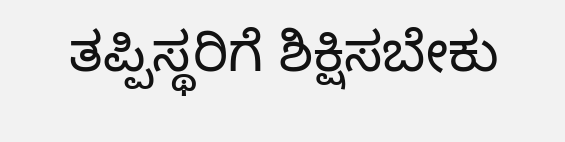ತಪ್ಪಿಸ್ಥರಿಗೆ ಶಿಕ್ಷಿಸಬೇಕು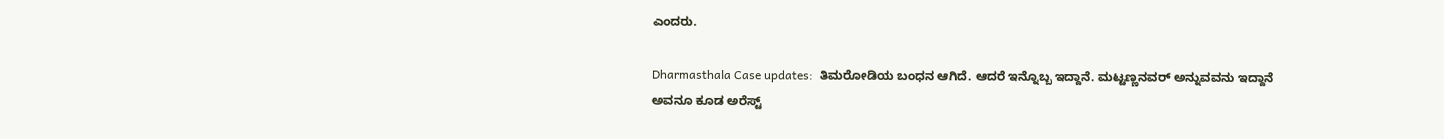ಎಂದರು.

Dharmasthala Case updates:  ತಿಮರೋಡಿಯ ಬಂಧನ ಆಗಿದೆ. ಆದರೆ ಇನ್ನೊಬ್ಬ ಇದ್ದಾನೆ. ಮಟ್ಟಣ್ಣನವರ್ ಅನ್ನುವವನು ಇದ್ದಾನೆ ಅವನೂ ಕೂಡ ಅರೆಸ್ಟ್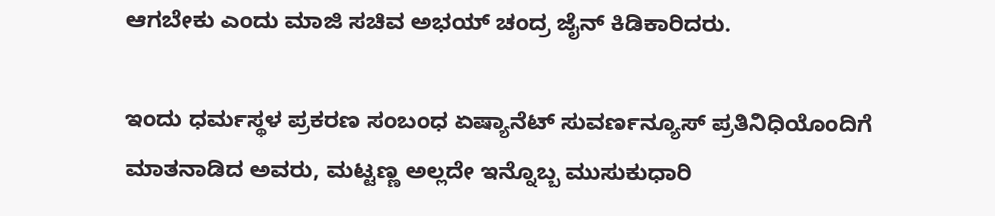ಆಗಬೇಕು ಎಂದು ಮಾಜಿ ಸಚಿವ ಅಭಯ್ ಚಂದ್ರ ಜೈನ್ ಕಿಡಿಕಾರಿದರು.

ಇಂದು ಧರ್ಮಸ್ಥಳ ಪ್ರಕರಣ ಸಂಬಂಧ ಏಷ್ಯಾನೆಟ್ ಸುವರ್ಣನ್ಯೂಸ್ ಪ್ರತಿನಿಧಿಯೊಂದಿಗೆ ಮಾತನಾಡಿದ ಅವರು, ಮಟ್ಟಣ್ಣ ಅಲ್ಲದೇ ಇನ್ನೊಬ್ಬ ಮುಸುಕುಧಾರಿ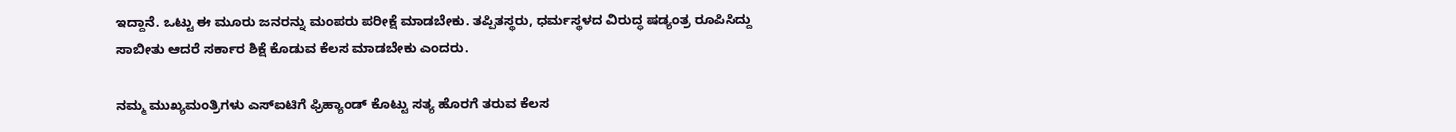ಇದ್ದಾನೆ. ಒಟ್ಟು ಈ ಮೂರು ಜನರನ್ನು ಮಂಪರು ಪರೀಕ್ಷೆ ಮಾಡಬೇಕು. ತಪ್ಪಿತಸ್ಥರು, ಧರ್ಮಸ್ಥಳದ ವಿರುದ್ಧ ಷಡ್ಯಂತ್ರ ರೂಪಿಸಿದ್ದು ಸಾಬೀತು ಆದರೆ ಸರ್ಕಾರ ಶಿಕ್ಷೆ ಕೊಡುವ ಕೆಲಸ ಮಾಡಬೇಕು ಎಂದರು.

ನಮ್ಮ ಮುಖ್ಯಮಂತ್ರಿಗಳು ಎಸ್‌ಐಟಿಗೆ ಫ್ರಿಹ್ಯಾಂಡ್ ಕೊಟ್ಟು ಸತ್ಯ ಹೊರಗೆ ತರುವ ಕೆಲಸ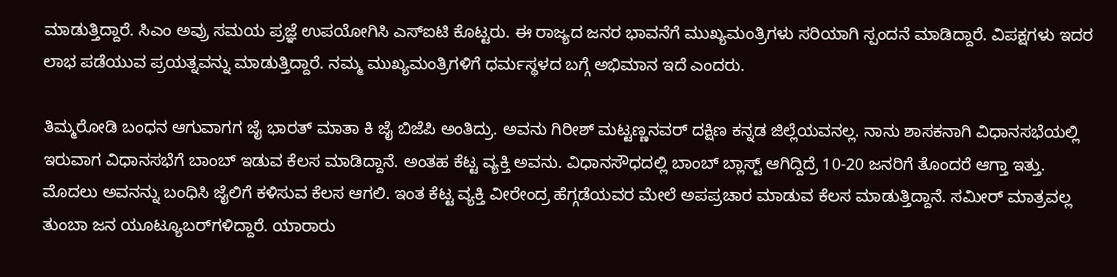ಮಾಡುತ್ತಿದ್ದಾರೆ. ಸಿಎಂ ಅವ್ರು ಸಮಯ ಪ್ರಜ್ಞೆ ಉಪಯೋಗಿಸಿ ಎಸ್‌ಐಟಿ ಕೊಟ್ಟರು. ಈ ರಾಜ್ಯದ ಜನರ ಭಾವನೆಗೆ ಮುಖ್ಯಮಂತ್ರಿಗಳು ಸರಿಯಾಗಿ ಸ್ಪಂದನೆ ಮಾಡಿದ್ದಾರೆ. ವಿಪಕ್ಷಗಳು ಇದರ ಲಾಭ ಪಡೆಯುವ ಪ್ರಯತ್ನವನ್ನು ಮಾಡುತ್ತಿದ್ದಾರೆ. ನಮ್ಮ ಮುಖ್ಯಮಂತ್ರಿಗಳಿಗೆ ಧರ್ಮಸ್ಥಳದ ಬಗ್ಗೆ ಅಭಿಮಾನ ಇದೆ ಎಂದರು.

ತಿಮ್ಮರೋಡಿ ಬಂಧನ ಆಗುವಾಗಗ ಜೈ ಭಾರತ್ ಮಾತಾ ಕಿ ಜೈ ಬಿಜೆಪಿ ಅಂತಿದ್ರು. ಅವನು ಗಿರೀಶ್ ಮಟ್ಟಣ್ಣನವರ್ ದಕ್ಷಿಣ ಕನ್ನಡ ಜಿಲ್ಲೆಯವನಲ್ಲ. ನಾನು ಶಾಸಕನಾಗಿ ವಿಧಾನಸಭೆಯಲ್ಲಿ ಇರುವಾಗ ವಿಧಾನಸಭೆಗೆ ಬಾಂಬ್ ಇಡುವ ಕೆಲಸ ಮಾಡಿದ್ದಾನೆ. ಅಂತಹ ಕೆಟ್ಟ ವ್ಯಕ್ತಿ ಅವನು. ವಿಧಾನಸೌಧದಲ್ಲಿ ಬಾಂಬ್ ಬ್ಲಾಸ್ಟ್ ಆಗಿದ್ದಿದ್ರೆ 10-20 ಜನರಿಗೆ ತೊಂದರೆ ಆಗ್ತಾ ಇತ್ತು. ಮೊದಲು ಅವನನ್ನು ಬಂಧಿಸಿ ಜೈಲಿಗೆ ಕಳಿಸುವ ಕೆಲಸ ಆಗಲಿ. ಇಂತ ಕೆಟ್ಟ ವ್ಯಕ್ತಿ ವೀರೇಂದ್ರ ಹೆಗ್ಗಡೆಯವರ ಮೇಲೆ ಅಪಪ್ರಚಾರ ಮಾಡುವ ಕೆಲಸ ಮಾಡುತ್ತಿದ್ದಾನೆ. ಸಮೀರ್ ಮಾತ್ರವಲ್ಲ ತುಂಬಾ ಜನ ಯೂಟ್ಯೂಬರ್‌‌ಗಳಿದ್ದಾರೆ. ಯಾರಾರು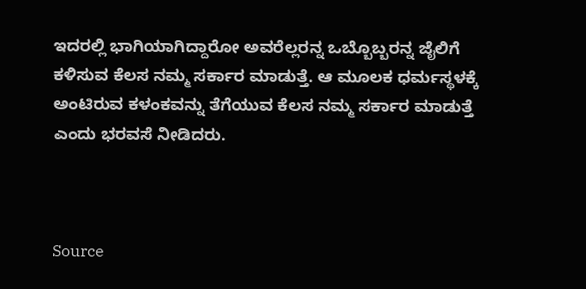ಇದರಲ್ಲಿ ಭಾಗಿಯಾಗಿದ್ದಾರೋ ಅವರೆಲ್ಲರನ್ನ ಒಬ್ಬೊಬ್ಬರನ್ನ ಜೈಲಿಗೆ ಕಳಿಸುವ ಕೆಲಸ ನಮ್ಮ ಸರ್ಕಾರ ಮಾಡುತ್ತೆ. ಆ ಮೂಲಕ ಧರ್ಮಸ್ಥಳಕ್ಕೆ ಅಂಟಿರುವ ಕಳಂಕವನ್ನು ತೆಗೆಯುವ ಕೆಲಸ ನಮ್ಮ ಸರ್ಕಾರ ಮಾಡುತ್ತೆ ಎಂದು ಭರವಸೆ ನೀಡಿದರು.



Source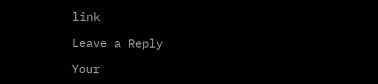link

Leave a Reply

Your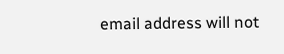email address will not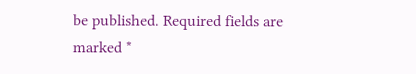be published. Required fields are marked *